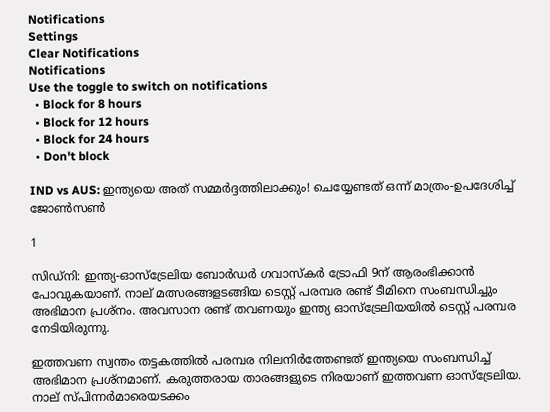Notifications
Settings
Clear Notifications
Notifications
Use the toggle to switch on notifications
  • Block for 8 hours
  • Block for 12 hours
  • Block for 24 hours
  • Don't block

IND vs AUS: ഇന്ത്യയെ അത് സമ്മര്‍ദ്ദത്തിലാക്കും! ചെയ്യേണ്ടത് ഒന്ന് മാത്രം-ഉപദേശിച്ച് ജോണ്‍സണ്‍

1

സിഡ്‌നി: ഇന്ത്യ-ഓസ്‌ട്രേലിയ ബോര്‍ഡര്‍ ഗവാസ്‌കര്‍ ട്രോഫി 9ന് ആരംഭിക്കാന്‍ പോവുകയാണ്. നാല് മത്സരങ്ങളടങ്ങിയ ടെസ്റ്റ് പരമ്പര രണ്ട് ടീമിനെ സംബന്ധിച്ചും അഭിമാന പ്രശ്‌നം. അവസാന രണ്ട് തവണയും ഇന്ത്യ ഓസ്‌ട്രേലിയയില്‍ ടെസ്റ്റ് പരമ്പര നേടിയിരുന്നു.

ഇത്തവണ സ്വന്തം തട്ടകത്തില്‍ പരമ്പര നിലനിര്‍ത്തേണ്ടത് ഇന്ത്യയെ സംബന്ധിച്ച് അഭിമാന പ്രശ്‌നമാണ്. കരുത്തരായ താരങ്ങളുടെ നിരയാണ് ഇത്തവണ ഓസ്‌ട്രേലിയ. നാല് സ്പിന്നര്‍മാരെയടക്കം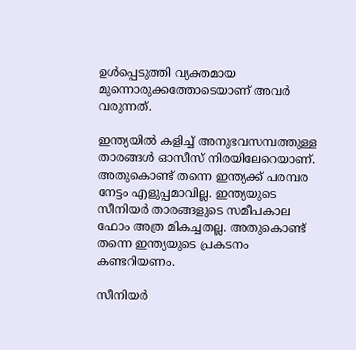ഉള്‍പ്പെടുത്തി വ്യക്തമായ മുന്നൊരുക്കത്തോടെയാണ് അവര്‍ വരുന്നത്.

ഇന്ത്യയില്‍ കളിച്ച് അനുഭവസമ്പത്തുള്ള താരങ്ങള്‍ ഓസീസ് നിരയിലേറെയാണ്. അതുകൊണ്ട് തന്നെ ഇന്ത്യക്ക് പരമ്പര നേട്ടം എളുപ്പമാവില്ല. ഇന്ത്യയുടെ സീനിയര്‍ താരങ്ങളുടെ സമീപകാല ഫോം അത്ര മികച്ചതല്ല. അതുകൊണ്ട് തന്നെ ഇന്ത്യയുടെ പ്രകടനം കണ്ടറിയണം.

സീനിയര്‍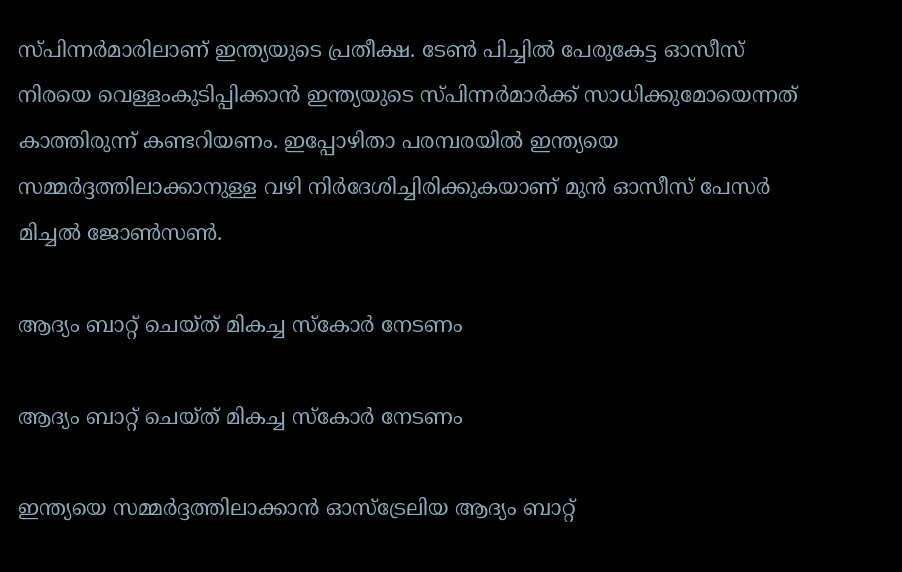സ്പിന്നര്‍മാരിലാണ് ഇന്ത്യയുടെ പ്രതീക്ഷ. ടേണ്‍ പിച്ചില്‍ പേരുകേട്ട ഓസീസ് നിരയെ വെള്ളംകുടിപ്പിക്കാന്‍ ഇന്ത്യയുടെ സ്പിന്നര്‍മാര്‍ക്ക് സാധിക്കുമോയെന്നത് കാത്തിരുന്ന് കണ്ടറിയണം. ഇപ്പോഴിതാ പരമ്പരയില്‍ ഇന്ത്യയെ സമ്മര്‍ദ്ദത്തിലാക്കാനുള്ള വഴി നിര്‍ദേശിച്ചിരിക്കുകയാണ് മുന്‍ ഓസീസ് പേസര്‍ മിച്ചല്‍ ജോണ്‍സണ്‍.

ആദ്യം ബാറ്റ് ചെയ്ത് മികച്ച സ്‌കോര്‍ നേടണം

ആദ്യം ബാറ്റ് ചെയ്ത് മികച്ച സ്‌കോര്‍ നേടണം

ഇന്ത്യയെ സമ്മര്‍ദ്ദത്തിലാക്കാന്‍ ഓസ്‌ട്രേലിയ ആദ്യം ബാറ്റ്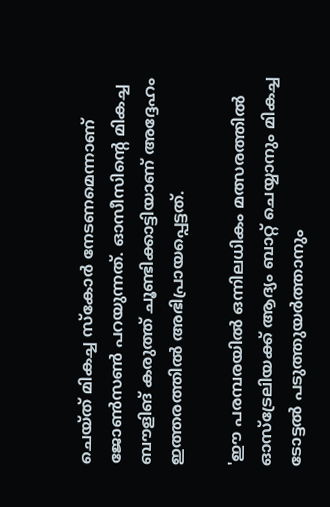ചെയ്ത് മികച്ച സ്‌കോര്‍ നേടണമെന്നാണ് ജോണ്‍സണ്‍ പറയുന്നത്. ഓസീസിന്റെ മികച്ച ബൗളിങ് കരുത്ത് ചൂണ്ടിക്കാട്ടിയാണ് അദ്ദേഹം ഇത്തരത്തില്‍ അഭിപ്രായപ്പെട്ടത്.

'ഈ പരമ്പരയില്‍ ഒന്നിലധികം മത്സരത്തില്‍ ഓസ്‌ട്രേലിയക്ക് ആദ്യം ബാറ്റ് ചെയ്യാനും മികച്ച ടോട്ടല്‍ പടുത്തുയര്‍ത്താനും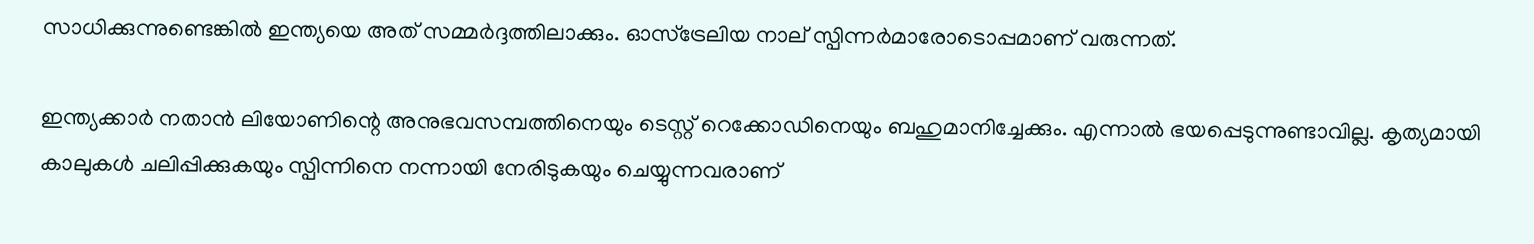സാധിക്കുന്നുണ്ടെങ്കില്‍ ഇന്ത്യയെ അത് സമ്മര്‍ദ്ദത്തിലാക്കും. ഓസ്‌ട്രേലിയ നാല് സ്പിന്നര്‍മാരോടൊപ്പമാണ് വരുന്നത്.

ഇന്ത്യക്കാര്‍ നതാന്‍ ലിയോണിന്റെ അനുഭവസമ്പത്തിനെയും ടെസ്റ്റ് റെക്കോഡിനെയും ബഹുമാനിച്ചേക്കും. എന്നാല്‍ ഭയപ്പെടുന്നുണ്ടാവില്ല. കൃത്യമായി കാലുകള്‍ ചലിപ്പിക്കുകയും സ്പിന്നിനെ നന്നായി നേരിടുകയും ചെയ്യുന്നവരാണ്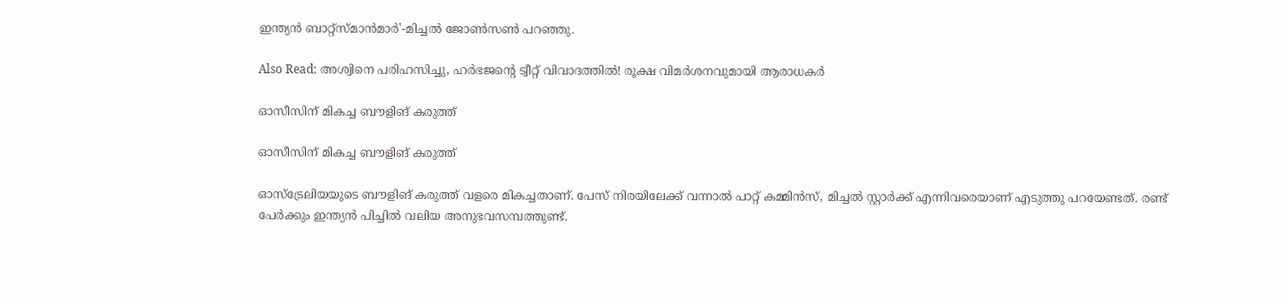ഇന്ത്യന്‍ ബാറ്റ്‌സ്മാന്‍മാര്‍'-മിച്ചല്‍ ജോണ്‍സണ്‍ പറഞ്ഞു.

Also Read: അശ്വിനെ പരിഹസിച്ചു, ഹര്‍ഭജന്റെ ട്വീറ്റ് വിവാദത്തില്‍! രൂക്ഷ വിമര്‍ശനവുമായി ആരാധകര്‍

ഓസീസിന് മികച്ച ബൗളിങ് കരുത്ത്

ഓസീസിന് മികച്ച ബൗളിങ് കരുത്ത്

ഓസ്‌ട്രേലിയയുടെ ബൗളിങ് കരുത്ത് വളരെ മികച്ചതാണ്. പേസ് നിരയിലേക്ക് വന്നാല്‍ പാറ്റ് കമ്മിന്‍സ്, മിച്ചല്‍ സ്റ്റാര്‍ക്ക് എന്നിവരെയാണ് എടുത്തു പറയേണ്ടത്. രണ്ട് പേര്‍ക്കും ഇന്ത്യന്‍ പിച്ചില്‍ വലിയ അനുഭവസമ്പത്തുണ്ട്.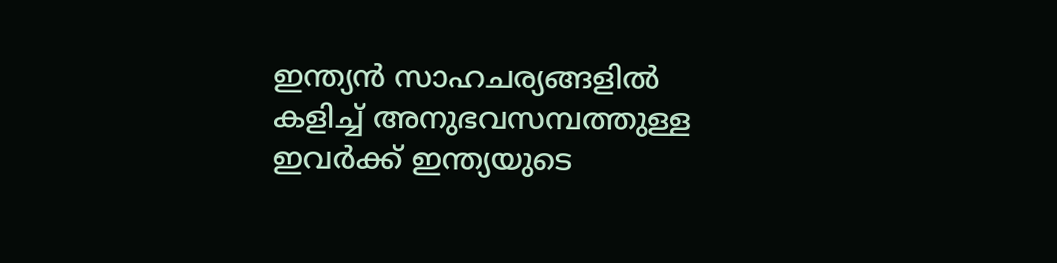ഇന്ത്യന്‍ സാഹചര്യങ്ങളില്‍ കളിച്ച് അനുഭവസമ്പത്തുള്ള ഇവര്‍ക്ക് ഇന്ത്യയുടെ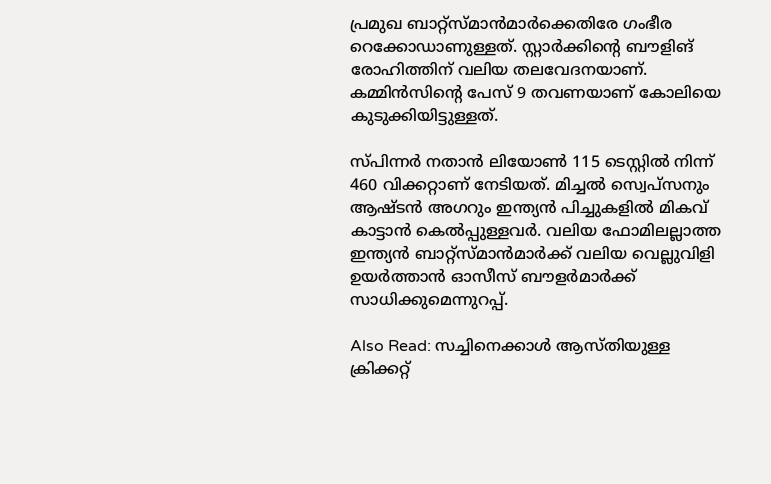പ്രമുഖ ബാറ്റ്‌സ്മാന്‍മാര്‍ക്കെതിരേ ഗംഭീര റെക്കോഡാണുള്ളത്. സ്റ്റാര്‍ക്കിന്റെ ബൗളിങ് രോഹിത്തിന് വലിയ തലവേദനയാണ്. കമ്മിന്‍സിന്റെ പേസ് 9 തവണയാണ് കോലിയെ കുടുക്കിയിട്ടുള്ളത്.

സ്പിന്നര്‍ നതാന്‍ ലിയോണ്‍ 115 ടെസ്റ്റില്‍ നിന്ന് 460 വിക്കറ്റാണ് നേടിയത്. മിച്ചല്‍ സ്വെപ്‌സനും ആഷ്ടന്‍ അഗറും ഇന്ത്യന്‍ പിച്ചുകളില്‍ മികവ് കാട്ടാന്‍ കെല്‍പ്പുള്ളവര്‍. വലിയ ഫോമിലല്ലാത്ത ഇന്ത്യന്‍ ബാറ്റ്‌സ്മാന്‍മാര്‍ക്ക് വലിയ വെല്ലുവിളി ഉയര്‍ത്താന്‍ ഓസീസ് ബൗളര്‍മാര്‍ക്ക് സാധിക്കുമെന്നുറപ്പ്.

Also Read: സച്ചിനെക്കാള്‍ ആസ്തിയുള്ള ക്രിക്കറ്റ്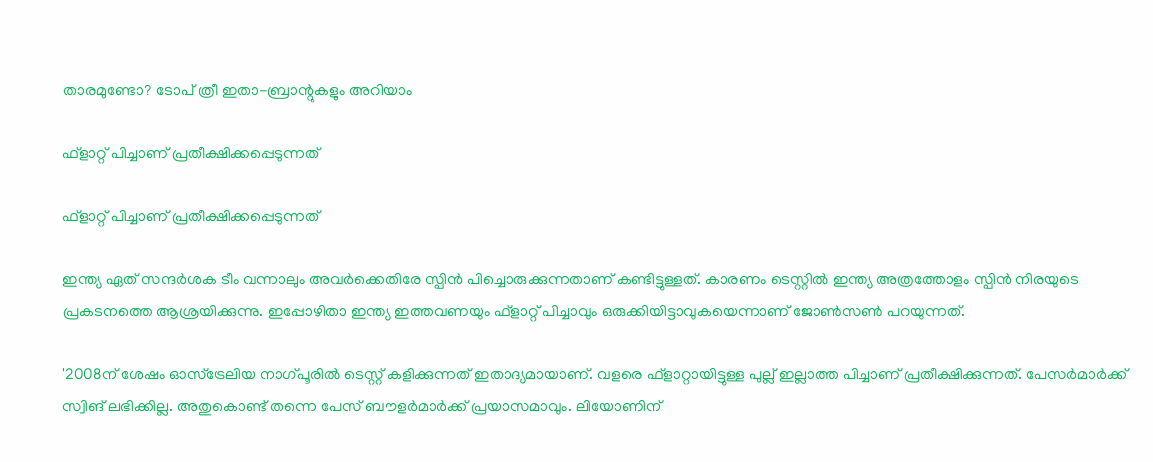താരമുണ്ടോ? ടോപ് ത്രീ ഇതാ-ബ്രാന്റുകളും അറിയാം

ഫ്‌ളാറ്റ് പിച്ചാണ് പ്രതീക്ഷിക്കപ്പെടുന്നത്

ഫ്‌ളാറ്റ് പിച്ചാണ് പ്രതീക്ഷിക്കപ്പെടുന്നത്

ഇന്ത്യ ഏത് സന്ദര്‍ശക ടീം വന്നാലും അവര്‍ക്കെതിരേ സ്പിന്‍ പിച്ചൊരുക്കുന്നതാണ് കണ്ടിട്ടുള്ളത്. കാരണം ടെസ്റ്റില്‍ ഇന്ത്യ അത്രത്തോളം സ്പിന്‍ നിരയുടെ പ്രകടനത്തെ ആശ്രയിക്കുന്നു. ഇപ്പോഴിതാ ഇന്ത്യ ഇത്തവണയും ഫ്‌ളാറ്റ് പിച്ചാവും ഒരുക്കിയിട്ടാവുകയെന്നാണ് ജോണ്‍സണ്‍ പറയുന്നത്.

'2008ന് ശേഷം ഓസ്‌ട്രേലിയ നാഗ്പൂരില്‍ ടെസ്റ്റ് കളിക്കുന്നത് ഇതാദ്യമായാണ്. വളരെ ഫ്‌ളാറ്റായിട്ടുള്ള പുല്ല് ഇല്ലാത്ത പിച്ചാണ് പ്രതീക്ഷിക്കുന്നത്. പേസര്‍മാര്‍ക്ക് സ്വിങ് ലഭിക്കില്ല. അതുകൊണ്ട് തന്നെ പേസ് ബൗളര്‍മാര്‍ക്ക് പ്രയാസമാവും. ലിയോണിന്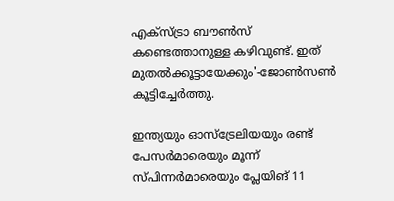എക്‌സ്ട്രാ ബൗണ്‍സ് കണ്ടെത്താനുള്ള കഴിവുണ്ട്. ഇത് മുതല്‍ക്കൂട്ടായേക്കും'-ജോണ്‍സണ്‍ കൂട്ടിച്ചേര്‍ത്തു.

ഇന്ത്യയും ഓസ്‌ട്രേലിയയും രണ്ട് പേസര്‍മാരെയും മൂന്ന് സ്പിന്നര്‍മാരെയും പ്ലേയിങ് 11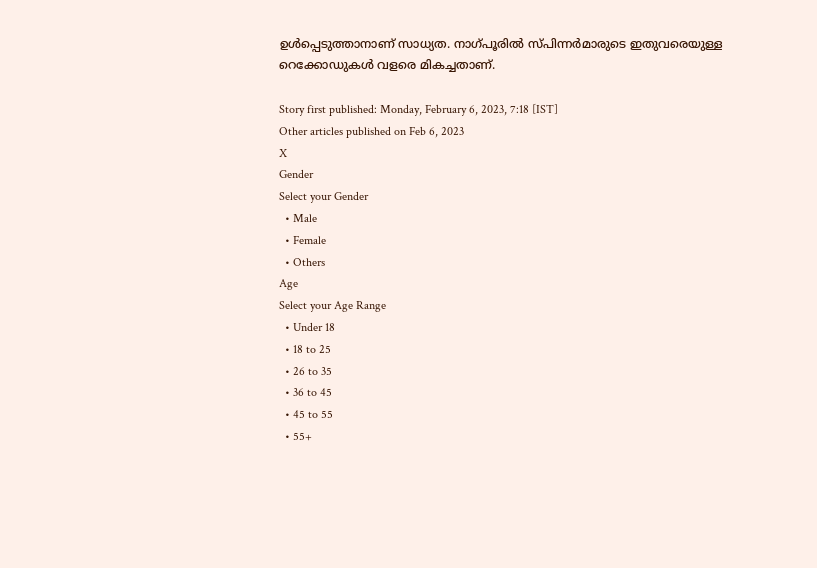ഉള്‍പ്പെടുത്താനാണ് സാധ്യത. നാഗ്പൂരില്‍ സ്പിന്നര്‍മാരുടെ ഇതുവരെയുള്ള റെക്കോഡുകള്‍ വളരെ മികച്ചതാണ്.

Story first published: Monday, February 6, 2023, 7:18 [IST]
Other articles published on Feb 6, 2023
X
Gender
Select your Gender
  • Male
  • Female
  • Others
Age
Select your Age Range
  • Under 18
  • 18 to 25
  • 26 to 35
  • 36 to 45
  • 45 to 55
  • 55+